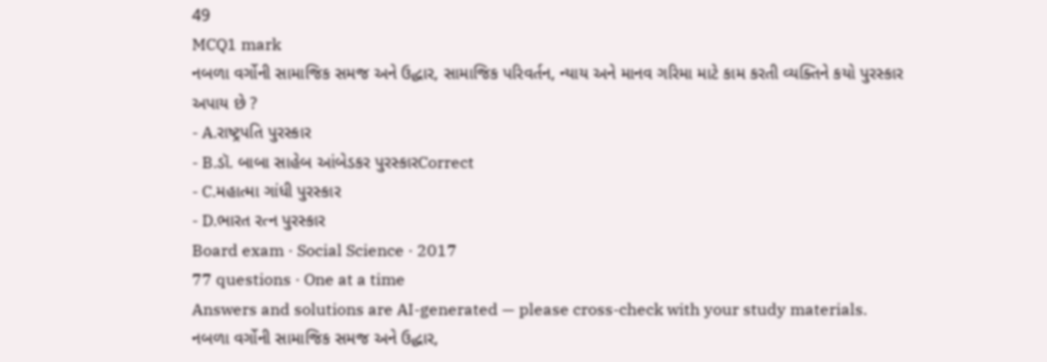49
MCQ1 mark
નબળા વર્ગોની સામાજિક સમજ અને ઉદ્ધાર, સામાજિક પરિવર્તન, ન્યાય અને માનવ ગરિમા માટે કામ કરતી વ્યક્તિને કયો પુરસ્કાર અપાય છે ?
- A.રાષ્ટ્રપતિ પુરસ્કાર
- B.ડૉ. બાબા સાહેબ આંબેડકર પુરસ્કારCorrect
- C.મહાત્મા ગાંધી પુરસ્કાર
- D.ભારત રત્ન પુરસ્કાર
Board exam · Social Science · 2017
77 questions · One at a time
Answers and solutions are AI-generated — please cross-check with your study materials.
નબળા વર્ગોની સામાજિક સમજ અને ઉદ્ધાર,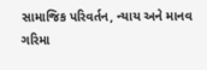સામાજિક પરિવર્તન, ન્યાય અને માનવ ગરિમા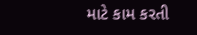માટે કામ કરતી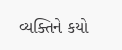વ્યક્તિને કયો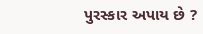પુરસ્કાર અપાય છે ?